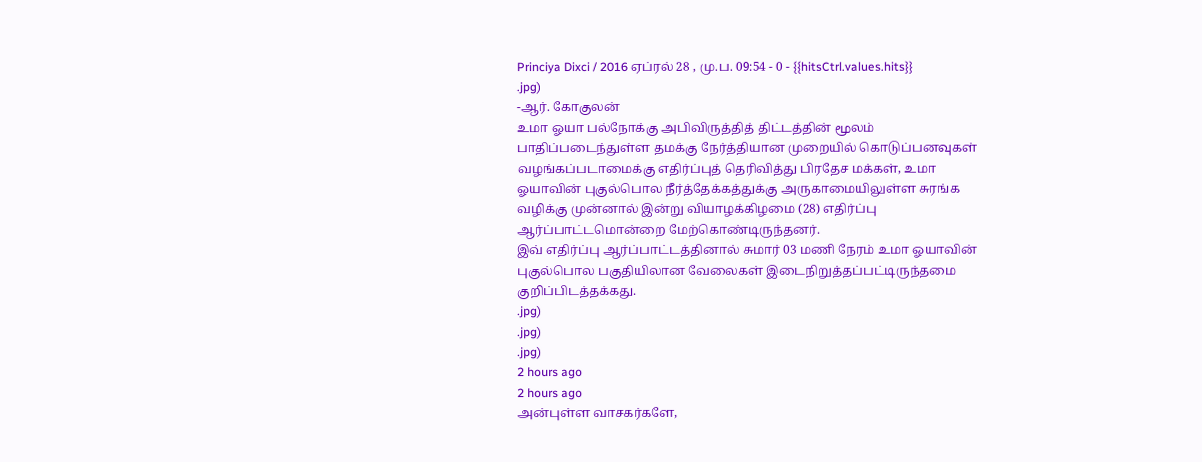Princiya Dixci / 2016 ஏப்ரல் 28 , மு.ப. 09:54 - 0 - {{hitsCtrl.values.hits}}
.jpg)
-ஆர். கோகுலன்
உமா ஓயா பல்நோக்கு அபிவிருத்தித் திட்டத்தின் மூலம் பாதிப்படைந்துள்ள தமக்கு நேர்த்தியான முறையில் கொடுப்பனவுகள் வழங்கப்படாமைக்கு எதிர்ப்புத் தெரிவித்து பிரதேச மக்கள், உமா ஓயாவின் புகுல்பொல நீர்த்தேக்கத்துக்கு அருகாமையிலுள்ள சுரங்க வழிக்கு முன்னால் இன்று வியாழக்கிழமை (28) எதிர்ப்பு ஆர்ப்பாட்டமொன்றை மேற்கொண்டிருந்தனர்.
இவ் எதிர்ப்பு ஆர்ப்பாட்டத்தினால் சுமார் 03 மணி நேரம் உமா ஓயாவின் புகுல்பொல பகுதியிலான வேலைகள் இடைநிறுத்தப்பட்டிருந்தமை குறிப்பிடத்தக்கது.
.jpg)
.jpg)
.jpg)
2 hours ago
2 hours ago
அன்புள்ள வாசகர்களே,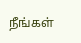நீங்கள்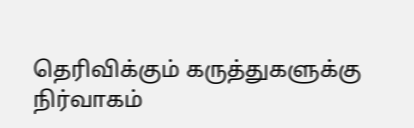தெரிவிக்கும் கருத்துகளுக்கு நிர்வாகம்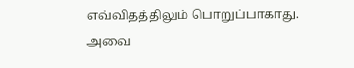எவ்விதத்திலும் பொறுப்பாகாது. அவை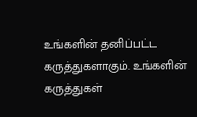உங்களின் தனிப்பட்ட கருத்துகளாகும். உங்களின் கருத்துகள்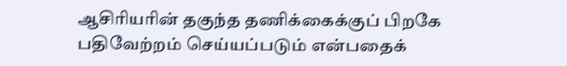ஆசிரியரின் தகுந்த தணிக்கைக்குப் பிறகே பதிவேற்றம் செய்யப்படும் என்பதைக்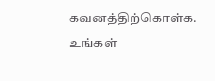கவனத்திற்கொள்க. உங்கள்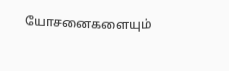யோசனைகளையும்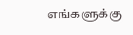எங்களுக்கு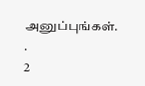அனுப்புங்கள். .
2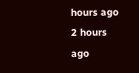hours ago
2 hours ago